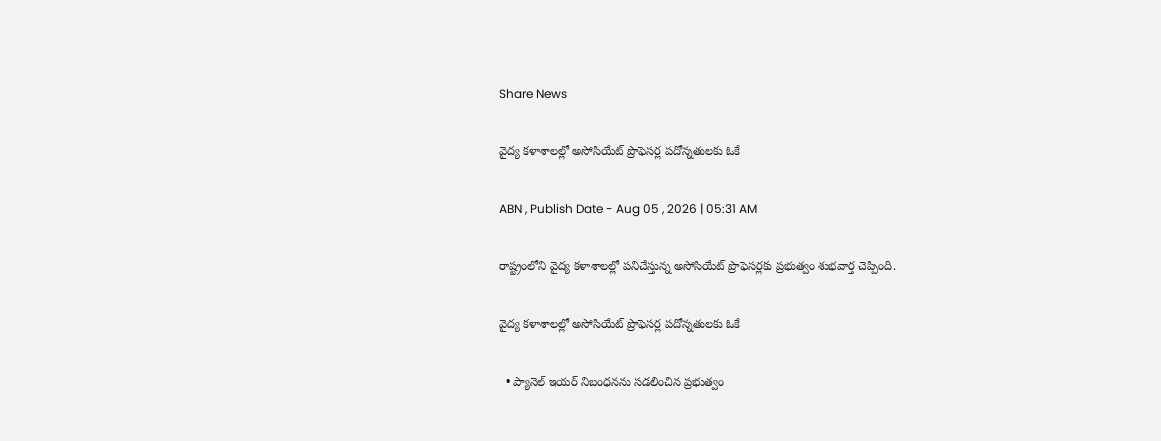Share News

వైద్య కళాశాలల్లో అసోసియేట్‌ ప్రొఫెసర్ల పదోన్నతులకు ఓకే

ABN , Publish Date - Aug 05 , 2026 | 05:31 AM

రాష్ట్రంలోని వైద్య కళాశాలల్లో పనిచేస్తున్న అసోసియేట్‌ ప్రొఫెసర్లకు ప్రభుత్వం శుభవార్త చెప్పింది.

వైద్య కళాశాలల్లో అసోసియేట్‌ ప్రొఫెసర్ల పదోన్నతులకు ఓకే

  • ప్యానెల్‌ ఇయర్‌ నిబంధనను సడలించిన ప్రభుత్వం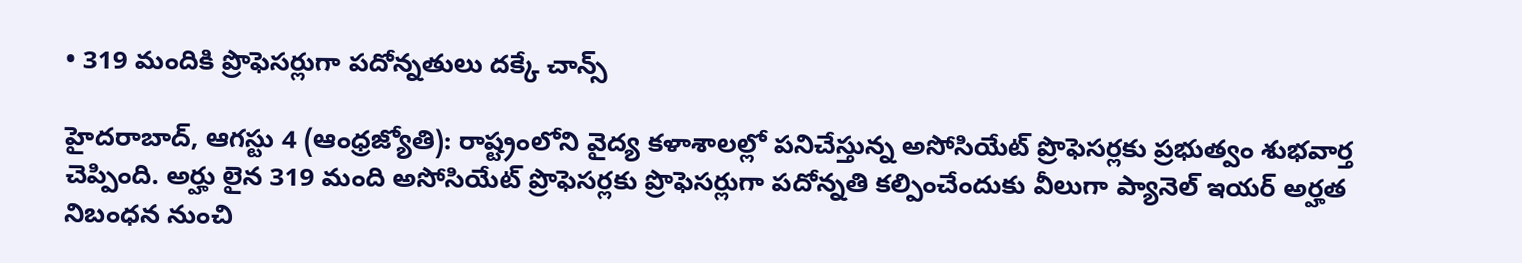• 319 మందికి ప్రొఫెసర్లుగా పదోన్నతులు దక్కే చాన్స్‌

హైదరాబాద్‌, ఆగస్టు 4 (ఆంధ్రజ్యోతి): రాష్ట్రంలోని వైద్య కళాశాలల్లో పనిచేస్తున్న అసోసియేట్‌ ప్రొఫెసర్లకు ప్రభుత్వం శుభవార్త చెప్పింది. అర్హు లైన 319 మంది అసోసియేట్‌ ప్రొఫెసర్లకు ప్రొఫెసర్లుగా పదోన్నతి కల్పించేందుకు వీలుగా ప్యానెల్‌ ఇయర్‌ అర్హత నిబంధన నుంచి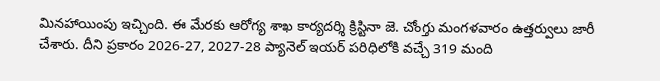మినహాయింపు ఇచ్చింది. ఈ మేరకు ఆరోగ్య శాఖ కార్యదర్శి క్రిస్టినా జె. చోంగ్తు మంగళవారం ఉత్తర్వులు జారీ చేశారు. దీని ప్రకారం 2026-27, 2027-28 ప్యానెల్‌ ఇయర్‌ పరిధిలోకి వచ్చే 319 మంది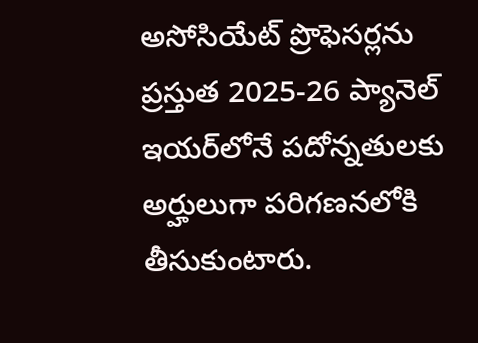అసోసియేట్‌ ప్రొఫెసర్లను ప్రస్తుత 2025-26 ప్యానెల్‌ ఇయర్‌లోనే పదోన్నతులకు అర్హులుగా పరిగణనలోకి తీసుకుంటారు.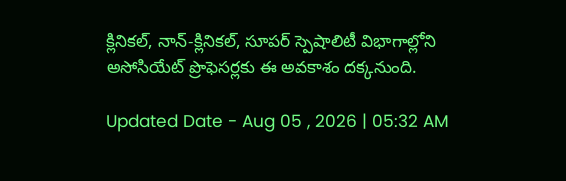క్లినికల్‌, నాన్‌-క్లినికల్‌, సూపర్‌ స్పెషాలిటీ విభాగాల్లోని అసోసియేట్‌ ప్రొఫెసర్లకు ఈ అవకాశం దక్కనుంది.

Updated Date - Aug 05 , 2026 | 05:32 AM